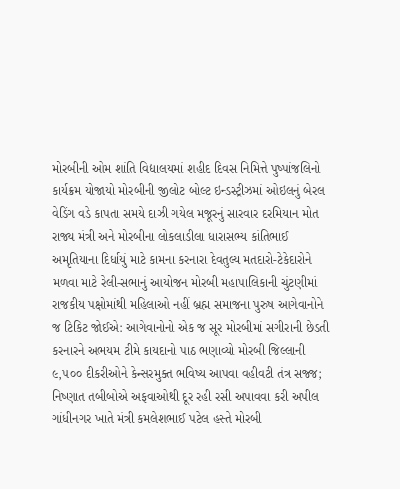મોરબીની ઓમ શાંતિ વિદ્યાલયમાં શહીદ દિવસ નિમિત્તે પુષ્પાંજલિનો કાર્યક્રમ યોજાયો મોરબીની જીલોટ બોલ્ટ ઇન્ડસ્ટ્રીઝમાં ઓઇલનું બેરલ વેડિંગ વડે કાપતા સમયે દાઝી ગયેલ મજૂરનું સારવાર દરમિયાન મોત  રાજ્ય મંત્રી અને મોરબીના લોકલાડીલા ધારાસભ્ય કાંતિભાઈ અમૃતિયાના દિર્ધાયું માટે કામના કરનારા દેવતુલ્ય મતદારો-ટેકેદારોને મળવા માટે રેલી-સભાનું આયોજન મોરબી મહાપાલિકાની ચુંટણીમાં રાજકીય પક્ષોમાંથી મહિલાઓ નહીં બ્રહ્મ સમાજના પુરુષ આગેવાનોને જ ટિકિટ જોઈએ: આગેવાનોનો એક જ સૂર મોરબીમાં સગીરાની છેડતી કરનારને અભયમ ટીમે કાયદાનો પાઠ ભણાવ્યો મોરબી જિલ્લાની ૯,૫૦૦ દીકરીઓને કેન્સરમુક્ત ભવિષ્ય આપવા વહીવટી તંત્ર સજ્જ; નિષ્ણાત તબીબોએ અફવાઓથી દૂર રહી રસી અપાવવા કરી અપીલ ગાંધીનગર ખાતે મંત્રી કમલેશભાઈ પટેલ હસ્તે મોરબી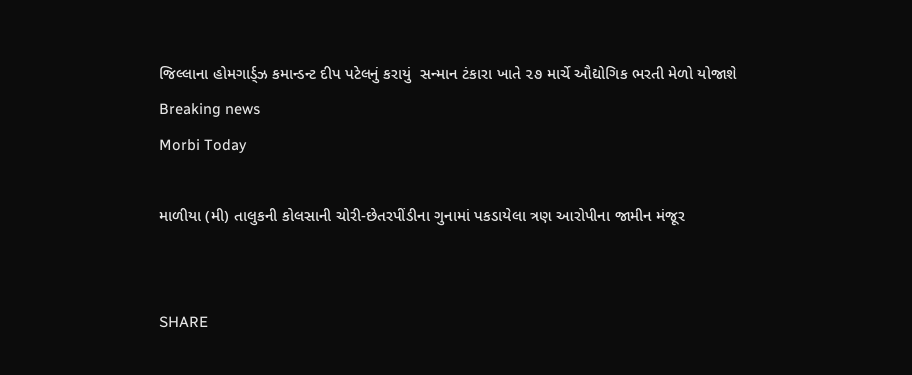જિલ્લાના હોમગાર્ડ્ઝ કમાન્ડન્ટ દીપ પટેલનું કરાયું  સન્માન ટંકારા ખાતે ૨૭ માર્ચે ઔદ્યોગિક ભરતી મેળો યોજાશે
Breaking news
Morbi Today

માળીયા (મી) તાલુકની કોલસાની ચોરી-છેતરપીંડીના ગુનામાં પકડાયેલા ત્રણ આરોપીના જામીન મંજૂર


SHARE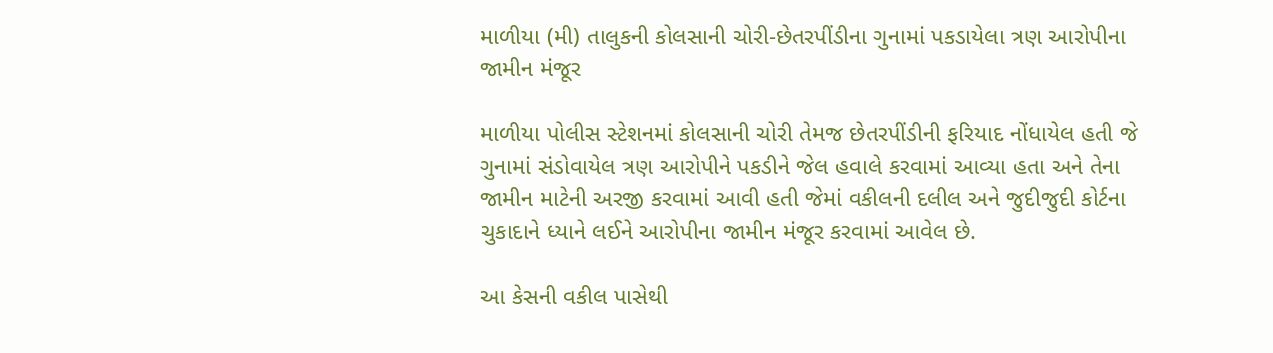માળીયા (મી) તાલુકની કોલસાની ચોરી-છેતરપીંડીના ગુનામાં પકડાયેલા ત્રણ આરોપીના જામીન મંજૂર

માળીયા પોલીસ સ્ટેશનમાં કોલસાની ચોરી તેમજ છેતરપીંડીની ફરિયાદ નોંધાયેલ હતી જે ગુનામાં સંડોવાયેલ ત્રણ આરોપીને પકડીને જેલ હવાલે કરવામાં આવ્યા હતા અને તેના જામીન માટેની અરજી કરવામાં આવી હતી જેમાં વકીલની દલીલ અને જુદીજુદી કોર્ટના ચુકાદાને ધ્યાને લઈને આરોપીના જામીન મંજૂર કરવામાં આવેલ છે.

આ કેસની વકીલ પાસેથી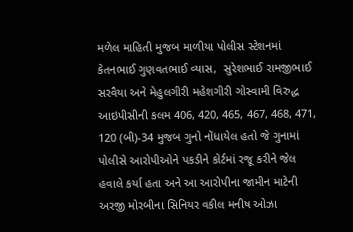મળેલ માહિતી મુજબ માળીયા પોલીસ સ્ટેશનમાં કેતનભાઈ ગુણવતભાઈ વ્યાસ,  સુરેશભાઈ રામજીભાઈ સરવૈયા અને મેહુલગીરી મહેશગીરી ગોસ્વામી વિરુદ્ધ આઇપીસીની કલમ 406, 420, 465, 467, 468, 471, 120 (બી)-34 મુજબ ગુનો નોંધાયેલ હતો જે ગુનામાં પોલીસે આરોપીઓને પકડીને કોર્ટમાં રજૂ કરીને જેલ હવાલે કર્યા હતા અને આ આરોપીના જામીન માટેની અરજી મોરબીના સિનિયર વકીલ મનીષ ઓઝા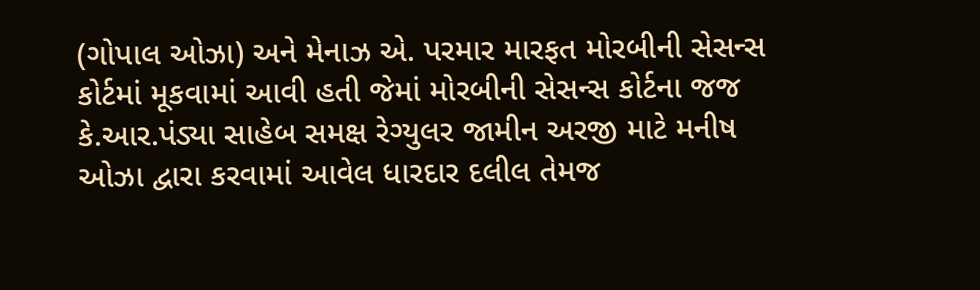(ગોપાલ ઓઝા) અને મેનાઝ એ. પરમાર મારફત મોરબીની સેસન્સ કોર્ટમાં મૂકવામાં આવી હતી જેમાં મોરબીની સેસન્સ કોર્ટના જજ કે.આર.પંડ્યા સાહેબ સમક્ષ રેગ્યુલર જામીન અરજી માટે મનીષ ઓઝા દ્વારા કરવામાં આવેલ ધારદાર દલીલ તેમજ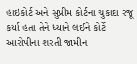હાઇકોર્ટ અને સુપ્રીમ કોર્ટના ચુકાદા રજૂ કર્યા હતા તેને ધ્યાને લઈને કોર્ટે આરોપીના શરતી જામીન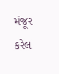મંજૂર કરેલ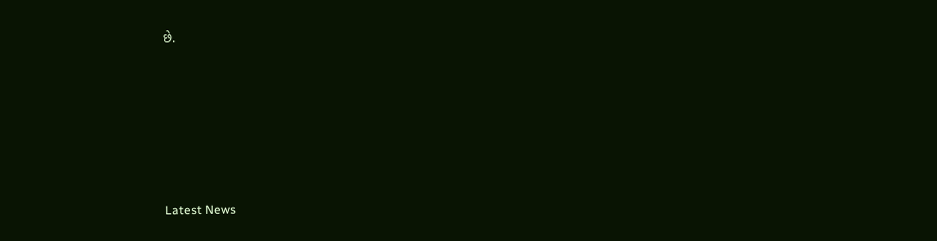છે.






Latest News